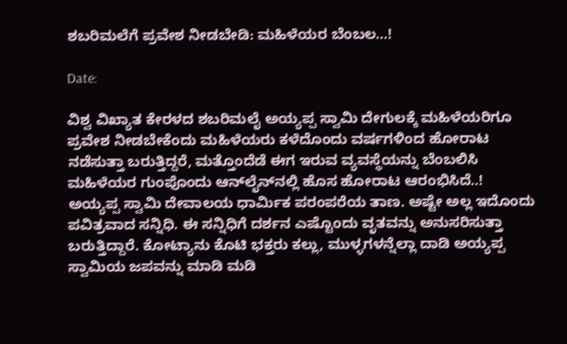ಶಬರಿಮಲೆಗೆ ಪ್ರವೇಶ ನೀಡಬೇಡಿ: ಮಹಿಳೆಯರ ಬೆಂಬಲ…!

Date:

ವಿಶ್ವ ವಿಖ್ಯಾತ ಕೇರಳದ ಶಬರಿಮಲೈ ಅಯ್ಯಪ್ಪ ಸ್ವಾಮಿ ದೇಗುಲಕ್ಕೆ ಮಹಿಳೆಯರಿಗೂ ಪ್ರವೇಶ ನೀಡಬೇಕೆಂದು ಮಹಿಳೆಯರು ಕಳೆದೊಂದು ವರ್ಷಗಳಿಂದ ಹೋರಾಟ ನಡೆಸುತ್ತಾ ಬರುತ್ತಿದ್ದರೆ, ಮತ್ತೊಂದೆಡೆ ಈಗ ಇರುವ ವ್ಯವಸ್ಥೆಯನ್ನು ಬೆಂಬಲಿಸಿ ಮಹಿಳೆಯರ ಗುಂಪೊಂದು ಆನ್‍ಲೈನ್‍ನಲ್ಲಿ ಹೊಸ ಹೋರಾಟ ಆರಂಭಿಸಿದೆ..!
ಅಯ್ಯಪ್ಪ ಸ್ವಾಮಿ ದೇವಾಲಯ ಧಾರ್ಮಿಕ ಪರಂಪರೆಯ ತಾಣ. ಅಷ್ಟೇ ಅಲ್ಲ ಇದೊಂದು ಪವಿತ್ರವಾದ ಸನ್ನಿಧಿ. ಈ ಸನ್ನಿಧಿಗೆ ದರ್ಶನ ಎಷ್ಟೊಂದು ವೃತವನ್ನು ಅನುಸರಿಸುತ್ತಾ ಬರುತ್ತಿದ್ದಾರೆ. ಕೋಟ್ಯಾನು ಕೊಟಿ ಭಕ್ತರು ಕಲ್ಲು, ಮುಳ್ಳಗಳನ್ನೆಲ್ಲಾ ದಾಡಿ ಅಯ್ಯಪ್ಪ ಸ್ವಾಮಿಯ ಜಪವನ್ನು ಮಾಡಿ ಮಡಿ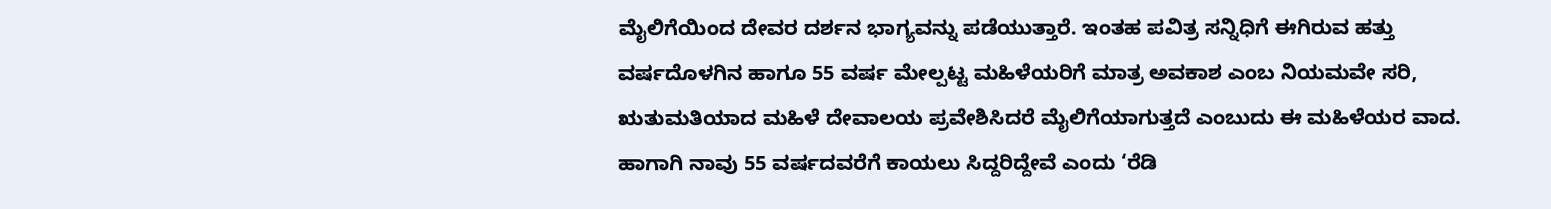ಮೈಲಿಗೆಯಿಂದ ದೇವರ ದರ್ಶನ ಭಾಗ್ಯವನ್ನು ಪಡೆಯುತ್ತಾರೆ. ಇಂತಹ ಪವಿತ್ರ ಸನ್ನಿಧಿಗೆ ಈಗಿರುವ ಹತ್ತು ವರ್ಷದೊಳಗಿನ ಹಾಗೂ 55 ವರ್ಷ ಮೇಲ್ಪಟ್ಟ ಮಹಿಳೆಯರಿಗೆ ಮಾತ್ರ ಅವಕಾಶ ಎಂಬ ನಿಯಮವೇ ಸರಿ, ಋತುಮತಿಯಾದ ಮಹಿಳೆ ದೇವಾಲಯ ಪ್ರವೇಶಿಸಿದರೆ ಮೈಲಿಗೆಯಾಗುತ್ತದೆ ಎಂಬುದು ಈ ಮಹಿಳೆಯರ ವಾದ. ಹಾಗಾಗಿ ನಾವು 55 ವರ್ಷದವರೆಗೆ ಕಾಯಲು ಸಿದ್ದರಿದ್ದೇವೆ ಎಂದು ‘ರೆಡಿ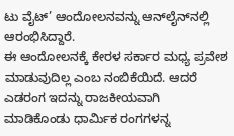ಟು ವೈಟ್’ ಆಂದೋಲನವನ್ನು ಆನ್‍ಲೈನ್‍ನಲ್ಲಿ ಆರಂಭಿಸಿದ್ದಾರೆ.
ಈ ಆಂದೋಲನಕ್ಕೆ ಕೇರಳ ಸರ್ಕಾರ ಮಧ್ಯ ಪ್ರವೇಶ ಮಾಡುವುದಿಲ್ಲ ಎಂಬ ನಂಬಿಕೆಯಿದೆ. ಆದರೆ ಎಡರಂಗ ಇದನ್ನು ರಾಜಕೀಯವಾಗಿ ಮಾಡಿಕೊಂಡು ಧಾರ್ಮಿಕ ರಂಗಗಳನ್ನ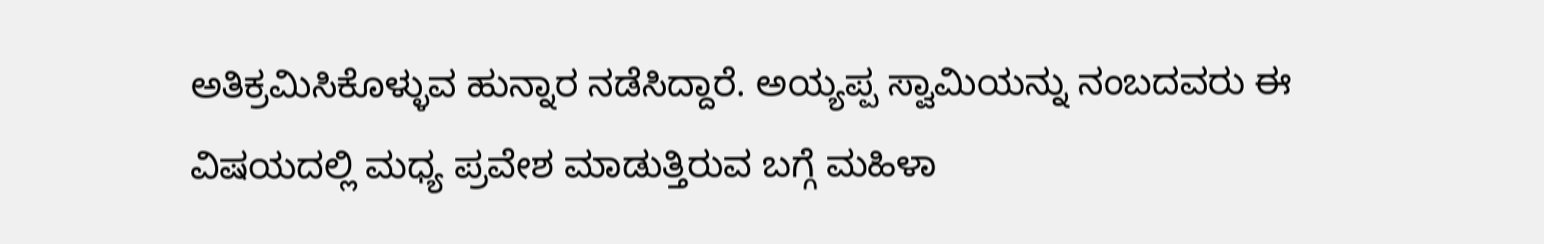ಅತಿಕ್ರಮಿಸಿಕೊಳ್ಳುವ ಹುನ್ನಾರ ನಡೆಸಿದ್ದಾರೆ. ಅಯ್ಯಪ್ಪ ಸ್ವಾಮಿಯನ್ನು ನಂಬದವರು ಈ ವಿಷಯದಲ್ಲಿ ಮಧ್ಯ ಪ್ರವೇಶ ಮಾಡುತ್ತಿರುವ ಬಗ್ಗೆ ಮಹಿಳಾ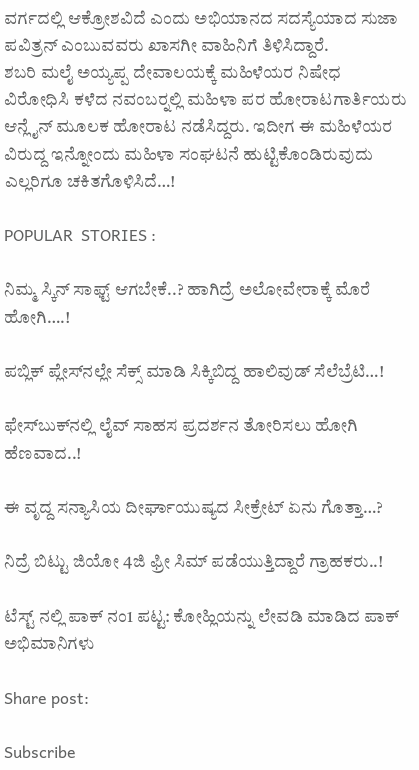ವರ್ಗದಲ್ಲಿ ಆಕ್ರೋಶವಿದೆ ಎಂದು ಅಭಿಯಾನದ ಸದಸ್ಯೆಯಾದ ಸುಜಾ ಪವಿತ್ರನ್ ಎಂಬುವವರು ಖಾಸಗೀ ವಾಹಿನಿಗೆ ತಿಳಿಸಿದ್ದಾರೆ.
ಶಬರಿ ಮಲೈ ಅಯ್ಯಪ್ಪ ದೇವಾಲಯಕ್ಕೆ ಮಹಿಳೆಯರ ನಿಷೇಧ ವಿರೋಧಿಸಿ ಕಳೆದ ನವಂಬರ್‍ನಲ್ಲಿ ಮಹಿಳಾ ಪರ ಹೋರಾಟಗಾರ್ತಿಯರು ಆನ್ಲೈನ್ ಮೂಲಕ ಹೋರಾಟ ನಡೆಸಿದ್ದರು. ಇದೀಗ ಈ ಮಹಿಳೆಯರ ವಿರುದ್ದ ಇನ್ನೋಂದು ಮಹಿಳಾ ಸಂಘಟನೆ ಹುಟ್ಟಿಕೊಂಡಿರುವುದು ಎಲ್ಲರಿಗೂ ಚಕಿತಗೊಳಿಸಿದೆ…!

POPULAR  STORIES :

ನಿಮ್ಮ ಸ್ಕಿನ್ ಸಾಫ್ಟ್ ಆಗಬೇಕೆ..? ಹಾಗಿದ್ರೆ ಅಲೋವೇರಾಕ್ಕೆ ಮೊರೆ ಹೋಗಿ….!

ಪಬ್ಲಿಕ್ ಪ್ಲೇಸ್‍ನಲ್ಲೇ ಸೆಕ್ಸ್ ಮಾಡಿ ಸಿಕ್ಕಿಬಿದ್ದ ಹಾಲಿವುಡ್ ಸೆಲೆಬ್ರೆಟಿ…!

ಫೇಸ್‍ಬುಕ್‍ನಲ್ಲಿ ಲೈವ್ ಸಾಹಸ ಪ್ರದರ್ಶನ ತೋರಿಸಲು ಹೋಗಿ ಹೆಣವಾದ..!

ಈ ವೃದ್ದ ಸನ್ಯಾಸಿಯ ದೀರ್ಘಾಯುಷ್ಯದ ಸೀಕ್ರೇಟ್ ಏನು ಗೊತ್ತಾ…?

ನಿದ್ರೆ ಬಿಟ್ಟು ಜಿಯೋ 4ಜಿ ಫ್ರೀ ಸಿಮ್ ಪಡೆಯುತ್ತಿದ್ದಾರೆ ಗ್ರಾಹಕರು..!

ಟೆಸ್ಟ್ ನಲ್ಲಿ ಪಾಕ್ ನಂ1 ಪಟ್ಟ: ಕೋಹ್ಲಿಯನ್ನು ಲೇವಡಿ ಮಾಡಿದ ಪಾಕ್ ಅಭಿಮಾನಿಗಳು

Share post:

Subscribe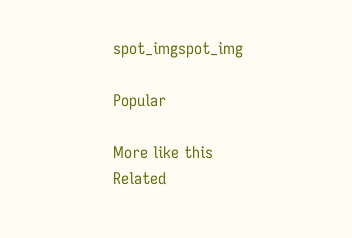spot_imgspot_img

Popular

More like this
Related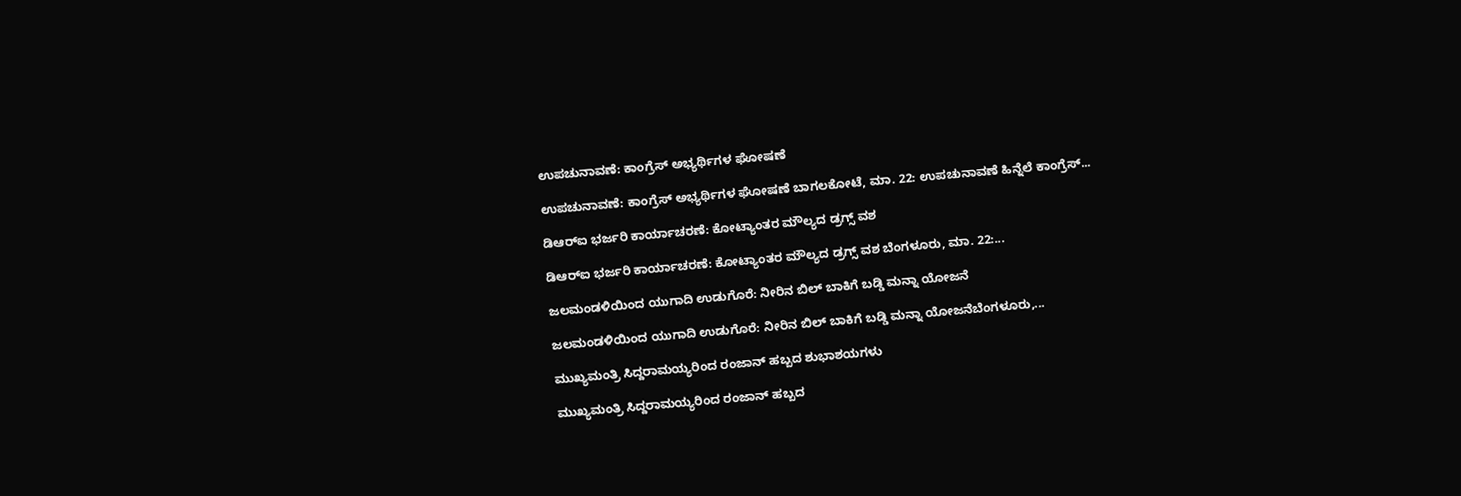ಉಪಚುನಾವಣೆ: ಕಾಂಗ್ರೆಸ್ ಅಭ್ಯರ್ಥಿಗಳ ಘೋಷಣೆ

ಉಪಚುನಾವಣೆ: ಕಾಂಗ್ರೆಸ್ ಅಭ್ಯರ್ಥಿಗಳ ಘೋಷಣೆ ಬಾಗಲಕೋಟೆ, ಮಾ. 22: ಉಪಚುನಾವಣೆ ಹಿನ್ನೆಲೆ ಕಾಂಗ್ರೆಸ್...

ಡಿಆರ್‌ಐ ಭರ್ಜರಿ ಕಾರ್ಯಾಚರಣೆ: ಕೋಟ್ಯಾಂತರ ಮೌಲ್ಯದ ಡ್ರಗ್ಸ್ ವಶ

ಡಿಆರ್‌ಐ ಭರ್ಜರಿ ಕಾರ್ಯಾಚರಣೆ: ಕೋಟ್ಯಾಂತರ ಮೌಲ್ಯದ ಡ್ರಗ್ಸ್ ವಶ ಬೆಂಗಳೂರು, ಮಾ. 22:...

ಜಲಮಂಡಳಿಯಿಂದ ಯುಗಾದಿ ಉಡುಗೊರೆ: ನೀರಿನ ಬಿಲ್ ಬಾಕಿಗೆ ಬಡ್ಡಿ ಮನ್ನಾ ಯೋಜನೆ

ಜಲಮಂಡಳಿಯಿಂದ ಯುಗಾದಿ ಉಡುಗೊರೆ: ನೀರಿನ ಬಿಲ್ ಬಾಕಿಗೆ ಬಡ್ಡಿ ಮನ್ನಾ ಯೋಜನೆಬೆಂಗಳೂರು,...

ಮುಖ್ಯಮಂತ್ರಿ ಸಿದ್ದರಾಮಯ್ಯರಿಂದ ರಂಜಾನ್ ಹಬ್ಬದ ಶುಭಾಶಯಗಳು

ಮುಖ್ಯಮಂತ್ರಿ ಸಿದ್ದರಾಮಯ್ಯರಿಂದ ರಂಜಾನ್ ಹಬ್ಬದ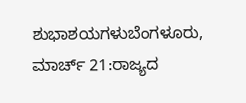ಶುಭಾಶಯಗಳುಬೆಂಗಳೂರು, ಮಾರ್ಚ್ 21:ರಾಜ್ಯದ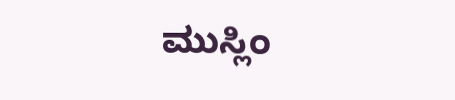ಮುಸ್ಲಿಂ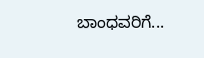ಬಾಂಧವರಿಗೆ...